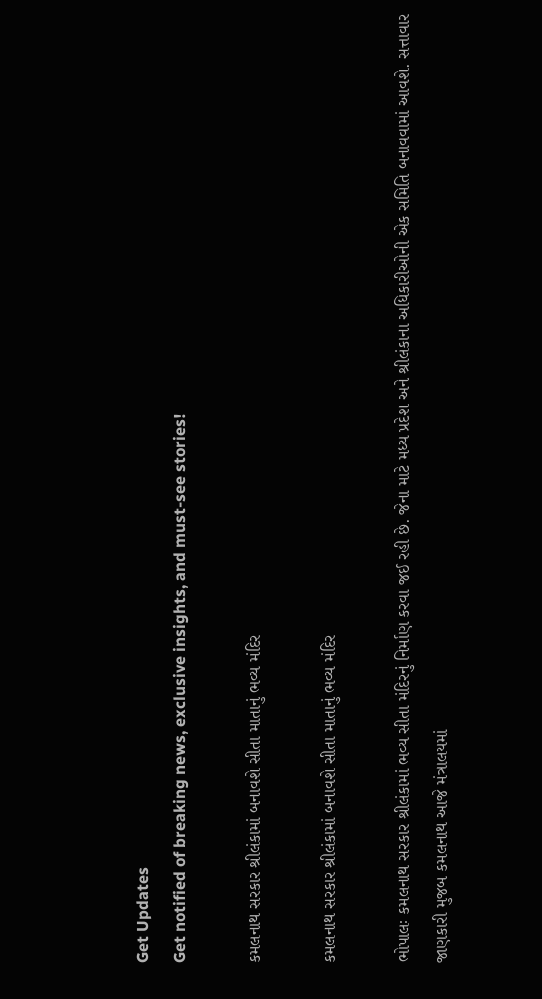Get Updates
Get notified of breaking news, exclusive insights, and must-see stories!

કમલનાથ સરકાર શ્રીલંકામાં બનાવશે સીતા માતાનું ભવ્ય મંદિર

કમલનાથ સરકાર શ્રીલંકામાં બનાવશે સીતા માતાનું ભવ્ય મંદિર

ભોપાલઃ કમલનાથ સરકાર શ્રીલંકામાં ભવ્ય સીતા મંદિરનું નિર્માણ કરવા જઈ રહી છે. જેના માટે મધ્ય પ્રદેશ અને શ્રીલંકાના અધિકારીઓની એક સમિતિ બનાવવામાં આવશે. સત્તાવાર જાણકારી મુજબ કમલનાથ આજે મંત્રાલયમાં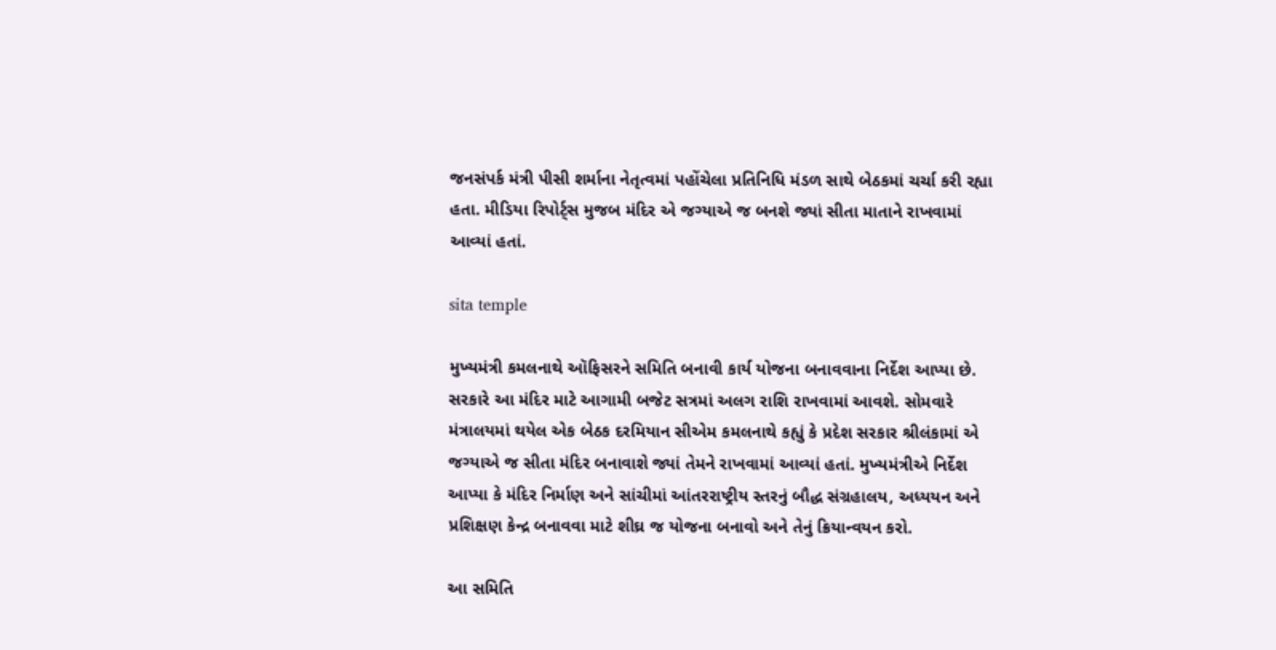જનસંપર્ક મંત્રી પીસી શર્માના નેતૃત્વમાં પહોંચેલા પ્રતિનિધિ મંડળ સાથે બેઠકમાં ચર્ચા કરી રહ્યા હતા. મીડિયા રિપોર્ટ્સ મુજબ મંદિર એ જગ્યાએ જ બનશે જ્યાં સીતા માતાને રાખવામાં આવ્યાં હતાં.

sita temple

મુખ્યમંત્રી કમલનાથે ઑફિસરને સમિતિ બનાવી કાર્ય યોજના બનાવવાના નિર્દેશ આપ્યા છે. સરકારે આ મંદિર માટે આગામી બજેટ સત્રમાં અલગ રાશિ રાખવામાં આવશે. સોમવારે મંત્રાલયમાં થયેલ એક બેઠક દરમિયાન સીએમ કમલનાથે કહ્યું કે પ્રદેશ સરકાર શ્રીલંકામાં એ જગ્યાએ જ સીતા મંદિર બનાવાશે જ્યાં તેમને રાખવામાં આવ્યાં હતાં. મુખ્યમંત્રીએ નિર્દેશ આપ્યા કે મંદિર નિર્માણ અને સાંચીમાં આંતરરાષ્ટ્રીય સ્તરનું બૌદ્ધ સંગ્રહાલય, અધ્યયન અને પ્રશિક્ષણ કેન્દ્ર બનાવવા માટે શીઘ્ર જ યોજના બનાવો અને તેનું ક્રિયાન્વયન કરો.

આ સમિતિ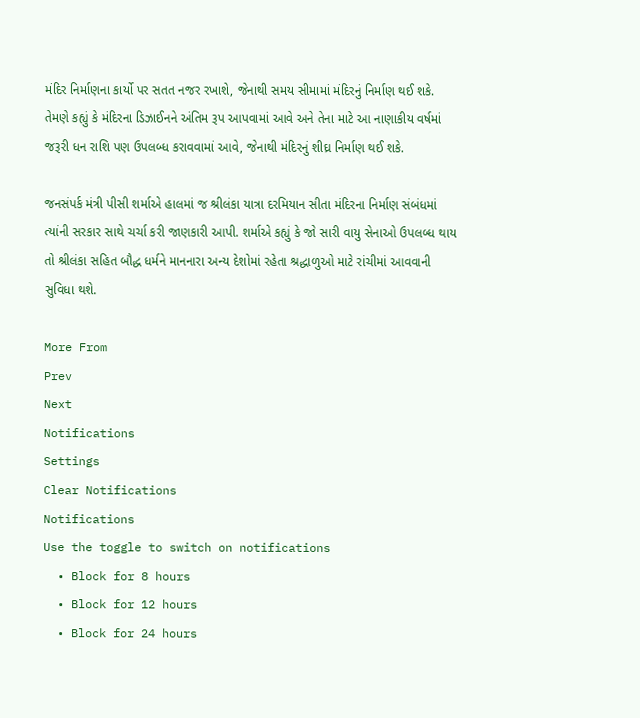મંદિર નિર્માણના કાર્યો પર સતત નજર રખાશે, જેનાથી સમય સીમામાં મંદિરનું નિર્માણ થઈ શકે. તેમણે કહ્યું કે મંદિરના ડિઝાઈનને અંતિમ રૂપ આપવામાં આવે અને તેના માટે આ નાણાકીય વર્ષમાં જરૂરી ધન રાશિ પણ ઉપલબ્ધ કરાવવામાં આવે, જેનાથી મંદિરનું શીઘ્ર નિર્માણ થઈ શકે.

જનસંપર્ક મંત્રી પીસી શર્માએ હાલમાં જ શ્રીલંકા યાત્રા દરમિયાન સીતા મંદિરના નિર્માણ સંબંધમાં ત્યાંની સરકાર સાથે ચર્ચા કરી જાણકારી આપી. શર્માએ કહ્યું કે જો સારી વાયુ સેનાઓ ઉપલબ્ધ થાય તો શ્રીલંકા સહિત બૌદ્ધ ધર્મને માનનારા અન્ય દેશોમાં રહેતા શ્રદ્ધાળુઓ માટે રાંચીમાં આવવાની સુવિધા થશે.

More From
Prev
Next
Notifications
Settings
Clear Notifications
Notifications
Use the toggle to switch on notifications
  • Block for 8 hours
  • Block for 12 hours
  • Block for 24 hours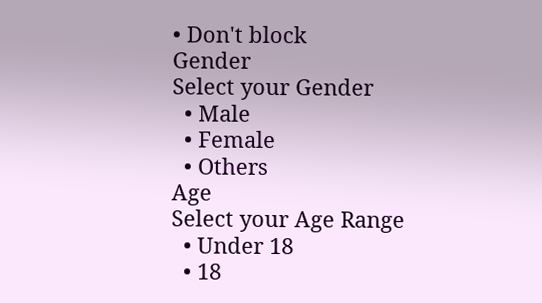• Don't block
Gender
Select your Gender
  • Male
  • Female
  • Others
Age
Select your Age Range
  • Under 18
  • 18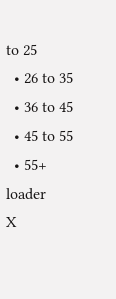to 25
  • 26 to 35
  • 36 to 45
  • 45 to 55
  • 55+
loader
X